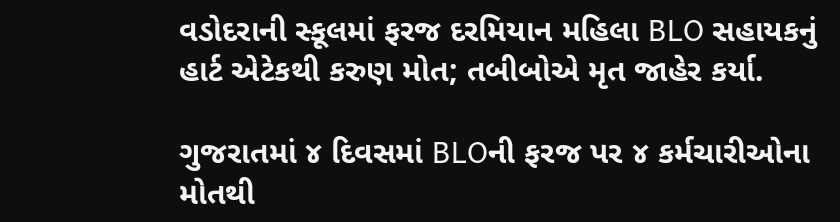વડોદરાની સ્કૂલમાં ફરજ દરમિયાન મહિલા BLO સહાયકનું હાર્ટ એટેકથી કરુણ મોત; તબીબોએ મૃત જાહેર કર્યા.

ગુજરાતમાં ૪ દિવસમાં BLOની ફરજ પર ૪ કર્મચારીઓના મોતથી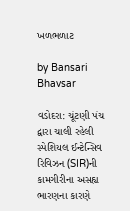ખળભળાટ

by Bansari Bhavsar

વડોદરા: ચૂંટણી પંચ દ્વારા ચાલી રહેલી સ્પેશિયલ ઈન્ટેન્સિવ રિવિઝન (SIR)ની કામગીરીના અસહ્ય ભારણના કારણે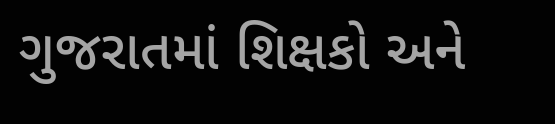ગુજરાતમાં શિક્ષકો અને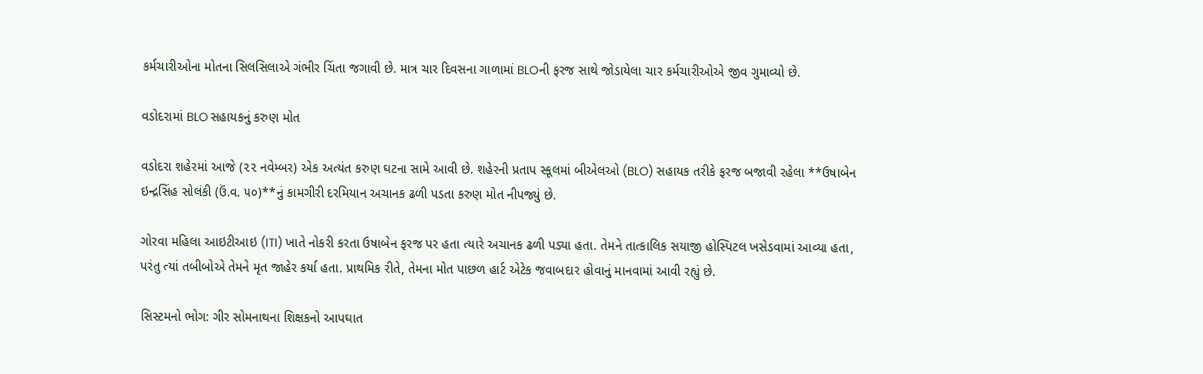કર્મચારીઓના મોતના સિલસિલાએ ગંભીર ચિંતા જગાવી છે. માત્ર ચાર દિવસના ગાળામાં BLOની ફરજ સાથે જોડાયેલા ચાર કર્મચારીઓએ જીવ ગુમાવ્યો છે.

વડોદરામાં BLO સહાયકનું કરુણ મોત

વડોદરા શહેરમાં આજે (૨૨ નવેમ્બર) એક અત્યંત કરુણ ઘટના સામે આવી છે. શહેરની પ્રતાપ સ્કૂલમાં બીએલઓ (BLO) સહાયક તરીકે ફરજ બજાવી રહેલા **ઉષાબેન ઇન્દ્રસિંહ સોલંકી (ઉં.વ. ૫૦)**નું કામગીરી દરમિયાન અચાનક ઢળી પડતા કરુણ મોત નીપજ્યું છે.

ગોરવા મહિલા આઇટીઆઇ (ITI) ખાતે નોકરી કરતા ઉષાબેન ફરજ પર હતા ત્યારે અચાનક ઢળી પડ્યા હતા. તેમને તાત્કાલિક સયાજી હોસ્પિટલ ખસેડવામાં આવ્યા હતા, પરંતુ ત્યાં તબીબોએ તેમને મૃત જાહેર કર્યા હતા. પ્રાથમિક રીતે, તેમના મોત પાછળ હાર્ટ એટેક જવાબદાર હોવાનું માનવામાં આવી રહ્યું છે.

સિસ્ટમનો ભોગ: ગીર સોમનાથના શિક્ષકનો આપઘાત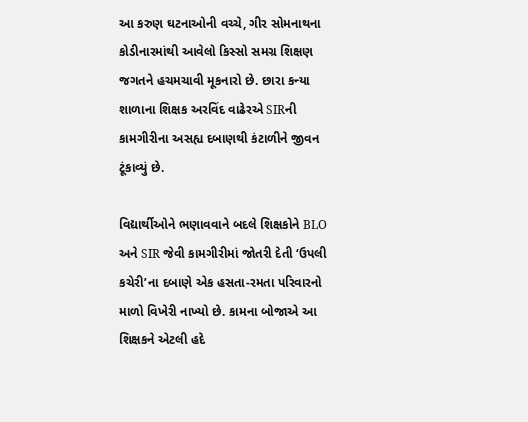આ કરુણ ઘટનાઓની વચ્ચે, ગીર સોમનાથના કોડીનારમાંથી આવેલો કિસ્સો સમગ્ર શિક્ષણ જગતને હચમચાવી મૂકનારો છે. છારા કન્યા શાળાના શિક્ષક અરવિંદ વાઢેરએ SIRની કામગીરીના અસહ્ય દબાણથી કંટાળીને જીવન ટૂંકાવ્યું છે.

વિદ્યાર્થીઓને ભણાવવાને બદલે શિક્ષકોને BLO અને SIR જેવી કામગીરીમાં જોતરી દેતી ‘ઉપલી કચેરી’ના દબાણે એક હસતા-રમતા પરિવારનો માળો વિખેરી નાખ્યો છે. કામના બોજાએ આ શિક્ષકને એટલી હદે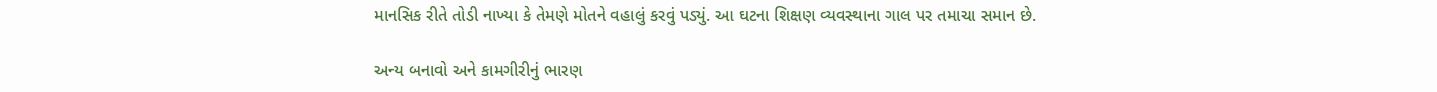માનસિક રીતે તોડી નાખ્યા કે તેમણે મોતને વહાલું કરવું પડ્યું. આ ઘટના શિક્ષણ વ્યવસ્થાના ગાલ પર તમાચા સમાન છે.

અન્ય બનાવો અને કામગીરીનું ભારણ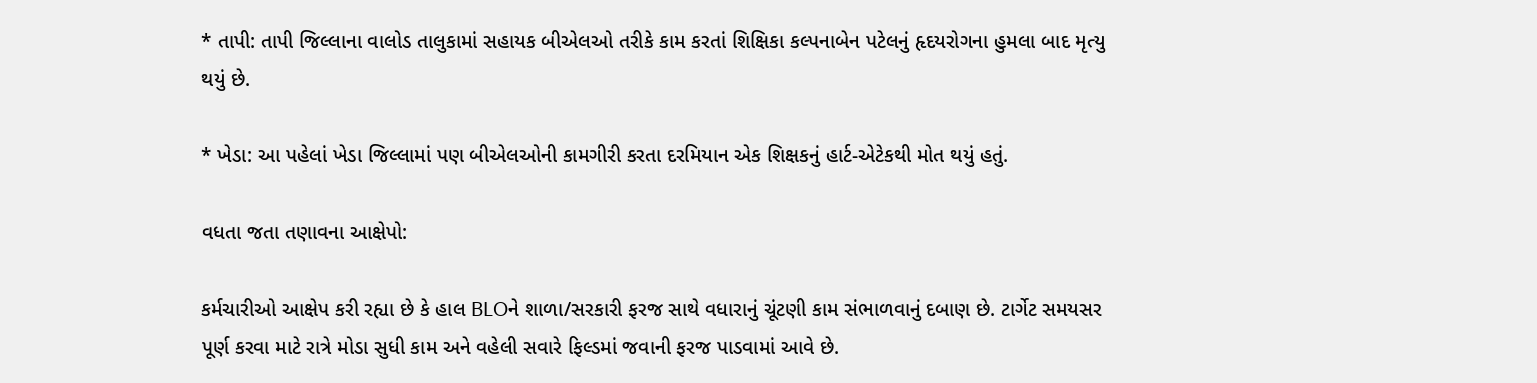* તાપી: તાપી જિલ્લાના વાલોડ તાલુકામાં સહાયક બીએલઓ તરીકે કામ કરતાં શિક્ષિકા કલ્પનાબેન પટેલનું હૃદયરોગના હુમલા બાદ મૃત્યુ થયું છે.

* ખેડા: આ પહેલાં ખેડા જિલ્લામાં પણ બીએલઓની કામગીરી કરતા દરમિયાન એક શિક્ષકનું હાર્ટ-એટેકથી મોત થયું હતું.

વધતા જતા તણાવના આક્ષેપો:

કર્મચારીઓ આક્ષેપ કરી રહ્યા છે કે હાલ BLOને શાળા/સરકારી ફરજ સાથે વધારાનું ચૂંટણી કામ સંભાળવાનું દબાણ છે. ટાર્ગેટ સમયસર પૂર્ણ કરવા માટે રાત્રે મોડા સુધી કામ અને વહેલી સવારે ફિલ્ડમાં જવાની ફરજ પાડવામાં આવે છે.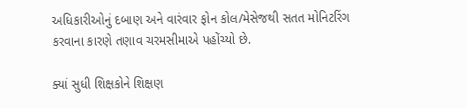અધિકારીઓનું દબાણ અને વારંવાર ફોન કોલ/મેસેજથી સતત મોનિટરિંગ કરવાના કારણે તણાવ ચરમસીમાએ પહોંચ્યો છે.

ક્યાં સુધી શિક્ષકોને શિક્ષણ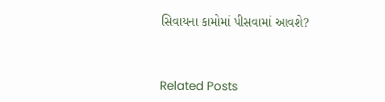સિવાયના કામોમાં પીસવામાં આવશે?



Related Posts